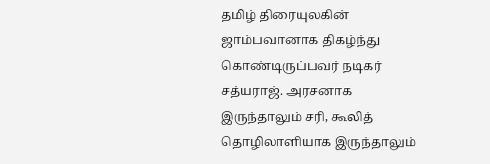தமிழ் திரையுலகின் ஜாம்பவானாக திகழ்ந்து கொண்டிருப்பவர் நடிகர் சத்யராஜ். அரசனாக இருந்தாலும் சரி, கூலித் தொழிலாளியாக இருந்தாலும்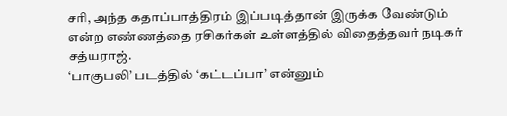சரி, அந்த கதாப்பாத்திரம் இப்படித்தான் இருக்க வேண்டும் என்ற எண்ணத்தை ரசிகர்கள் உள்ளத்தில் விதைத்தவர் நடிகர் சத்யராஜ்.
‘பாகுபலி’ படத்தில் ‘கட்டப்பா’ என்னும்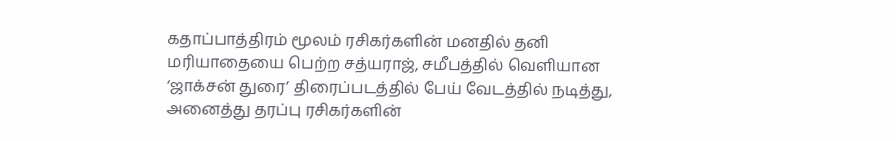கதாப்பாத்திரம் மூலம் ரசிகர்களின் மனதில் தனி மரியாதையை பெற்ற சத்யராஜ், சமீபத்தில் வெளியான ‘ஜாக்சன் துரை’ திரைப்படத்தில் பேய் வேடத்தில் நடித்து, அனைத்து தரப்பு ரசிகர்களின்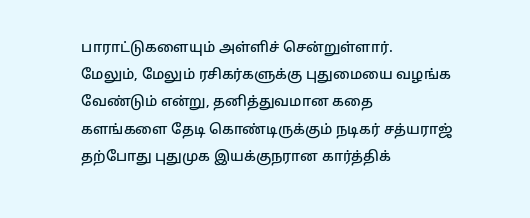பாராட்டுகளையும் அள்ளிச் சென்றுள்ளார்.
மேலும், மேலும் ரசிகர்களுக்கு புதுமையை வழங்க வேண்டும் என்று, தனித்துவமான கதை களங்களை தேடி கொண்டிருக்கும் நடிகர் சத்யராஜ் தற்போது புதுமுக இயக்குநரான கார்த்திக்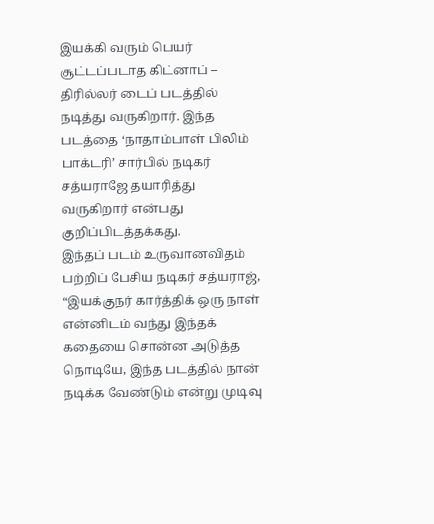இயக்கி வரும் பெயர் சூட்டப்படாத கிட்னாப் – திரில்லர் டைப் படத்தில் நடித்து வருகிறார். இந்த படத்தை ‘நாதாம்பாள் பிலிம் பாக்டரி’ சார்பில் நடிகர் சத்யராஜே தயாரித்து வருகிறார் என்பது குறிப்பிடத்தக்கது.
இந்தப் படம் உருவானவிதம் பற்றிப் பேசிய நடிகர் சத்யராஜ், “இயக்குநர் கார்த்திக் ஒரு நாள் என்னிடம் வந்து இந்தக் கதையை சொன்ன அடுத்த நொடியே, இந்த படத்தில் நான் நடிக்க வேண்டும் என்று முடிவு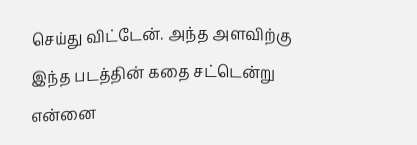செய்து விட்டேன். அந்த அளவிற்கு இந்த படத்தின் கதை சட்டென்று என்னை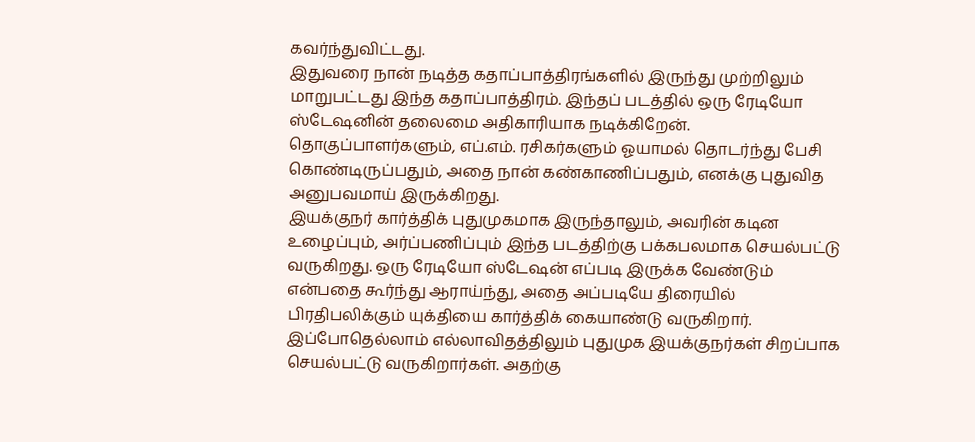கவர்ந்துவிட்டது.
இதுவரை நான் நடித்த கதாப்பாத்திரங்களில் இருந்து முற்றிலும் மாறுபட்டது இந்த கதாப்பாத்திரம். இந்தப் படத்தில் ஒரு ரேடியோ ஸ்டேஷனின் தலைமை அதிகாரியாக நடிக்கிறேன். தொகுப்பாளர்களும், எப்.எம். ரசிகர்களும் ஓயாமல் தொடர்ந்து பேசி கொண்டிருப்பதும், அதை நான் கண்காணிப்பதும், எனக்கு புதுவித அனுபவமாய் இருக்கிறது.
இயக்குநர் கார்த்திக் புதுமுகமாக இருந்தாலும், அவரின் கடின உழைப்பும், அர்ப்பணிப்பும் இந்த படத்திற்கு பக்கபலமாக செயல்பட்டு வருகிறது. ஒரு ரேடியோ ஸ்டேஷன் எப்படி இருக்க வேண்டும் என்பதை கூர்ந்து ஆராய்ந்து, அதை அப்படியே திரையில் பிரதிபலிக்கும் யுக்தியை கார்த்திக் கையாண்டு வருகிறார்.
இப்போதெல்லாம் எல்லாவிதத்திலும் புதுமுக இயக்குநர்கள் சிறப்பாக செயல்பட்டு வருகிறார்கள். அதற்கு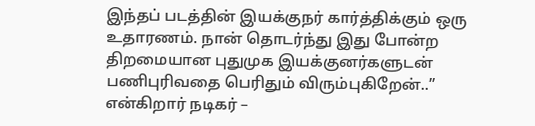இந்தப் படத்தின் இயக்குநர் கார்த்திக்கும் ஒரு உதாரணம். நான் தொடர்ந்து இது போன்ற திறமையான புதுமுக இயக்குனர்களுடன் பணிபுரிவதை பெரிதும் விரும்புகிறேன்..” என்கிறார் நடிகர் –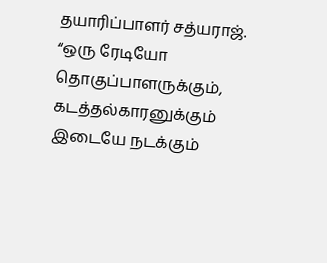தயாரிப்பாளர் சத்யராஜ்.
“ஒரு ரேடியோ தொகுப்பாளருக்கும், கடத்தல்காரனுக்கும் இடையே நடக்கும்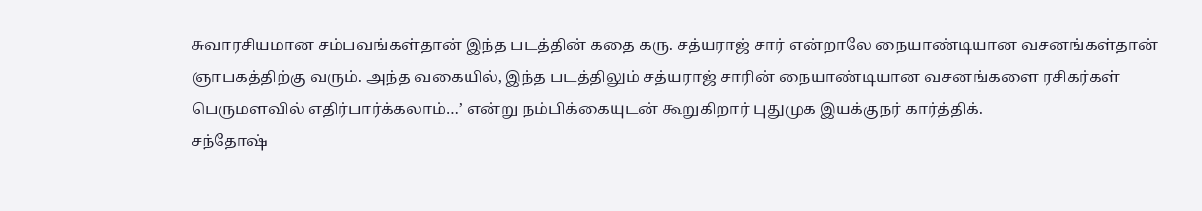சுவாரசியமான சம்பவங்கள்தான் இந்த படத்தின் கதை கரு. சத்யராஜ் சார் என்றாலே நையாண்டியான வசனங்கள்தான் ஞாபகத்திற்கு வரும். அந்த வகையில், இந்த படத்திலும் சத்யராஜ் சாரின் நையாண்டியான வசனங்களை ரசிகர்கள் பெருமளவில் எதிர்பார்க்கலாம்…’ என்று நம்பிக்கையுடன் கூறுகிறார் புதுமுக இயக்குநர் கார்த்திக்.
சந்தோஷ்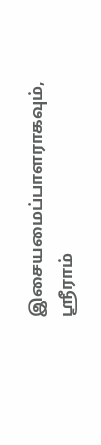இசையமைப்பாளராகவும், ஸ்ரீராம்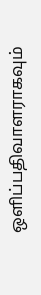ஒளிப்பதிவாளராகவும்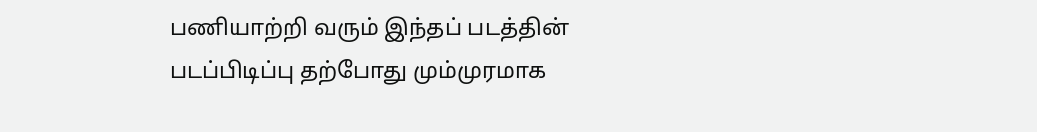பணியாற்றி வரும் இந்தப் படத்தின் படப்பிடிப்பு தற்போது மும்முரமாக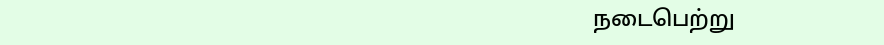நடைபெற்று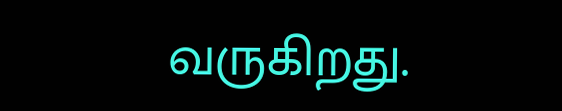வருகிறது.